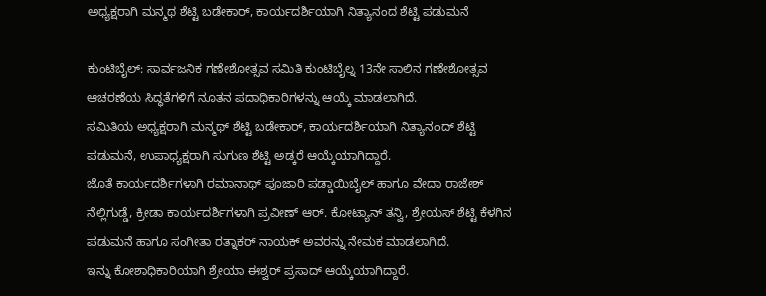ಅಧ್ಯಕ್ಷರಾಗಿ ಮನ್ಮಥ ಶೆಟ್ಟಿ ಬಡೇಕಾರ್, ಕಾರ್ಯದರ್ಶಿಯಾಗಿ ನಿತ್ಯಾನಂದ ಶೆಟ್ಟಿ ಪಡುಮನೆ

ಕುಂಟಿಬೈಲ್: ಸಾರ್ವಜನಿಕ ಗಣೇಶೋತ್ಸವ ಸಮಿತಿ ಕುಂಟಿಬೈಲ್ನ 13ನೇ ಸಾಲಿನ ಗಣೇಶೋತ್ಸವ ಆಚರಣೆಯ ಸಿದ್ಧತೆಗಳಿಗೆ ನೂತನ ಪದಾಧಿಕಾರಿಗಳನ್ನು ಆಯ್ಕೆ ಮಾಡಲಾಗಿದೆ.
ಸಮಿತಿಯ ಅಧ್ಯಕ್ಷರಾಗಿ ಮನ್ಮಥ್ ಶೆಟ್ಟಿ ಬಡೇಕಾರ್, ಕಾರ್ಯದರ್ಶಿಯಾಗಿ ನಿತ್ಯಾನಂದ್ ಶೆಟ್ಟಿ ಪಡುಮನೆ, ಉಪಾಧ್ಯಕ್ಷರಾಗಿ ಸುಗುಣ ಶೆಟ್ಟಿ ಅಡ್ಕರೆ ಆಯ್ಕೆಯಾಗಿದ್ದಾರೆ.
ಜೊತೆ ಕಾರ್ಯದರ್ಶಿಗಳಾಗಿ ರಮಾನಾಥ್ ಪೂಜಾರಿ ಪಡ್ಡಾಯಿಬೈಲ್ ಹಾಗೂ ವೇದಾ ರಾಜೇಶ್ ನೆಲ್ಲಿಗುಡ್ಡೆ, ಕ್ರೀಡಾ ಕಾರ್ಯದರ್ಶಿಗಳಾಗಿ ಪ್ರವೀಣ್ ಆರ್. ಕೋಟ್ಯಾನ್ ತನ್ವಿ, ಶ್ರೇಯಸ್ ಶೆಟ್ಟಿ ಕೆಳಗಿನ ಪಡುಮನೆ ಹಾಗೂ ಸಂಗೀತಾ ರತ್ನಾಕರ್ ನಾಯಕ್ ಅವರನ್ನು ನೇಮಕ ಮಾಡಲಾಗಿದೆ.
ಇನ್ನು ಕೋಶಾಧಿಕಾರಿಯಾಗಿ ಶ್ರೇಯಾ ಈಶ್ವರ್ ಪ್ರಸಾದ್ ಆಯ್ಕೆಯಾಗಿದ್ದಾರೆ.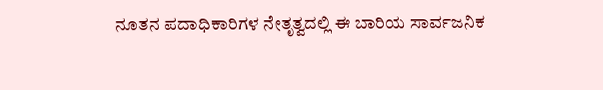ನೂತನ ಪದಾಧಿಕಾರಿಗಳ ನೇತೃತ್ವದಲ್ಲಿ ಈ ಬಾರಿಯ ಸಾರ್ವಜನಿಕ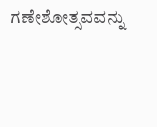ಗಣೇಶೋತ್ಸವವನ್ನು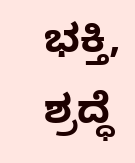ಭಕ್ತಿ, ಶ್ರದ್ಧೆ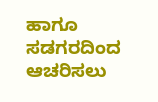ಹಾಗೂ ಸಡಗರದಿಂದ ಆಚರಿಸಲು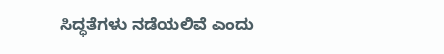ಸಿದ್ಧತೆಗಳು ನಡೆಯಲಿವೆ ಎಂದು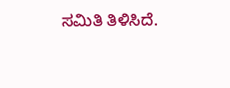ಸಮಿತಿ ತಿಳಿಸಿದೆ.